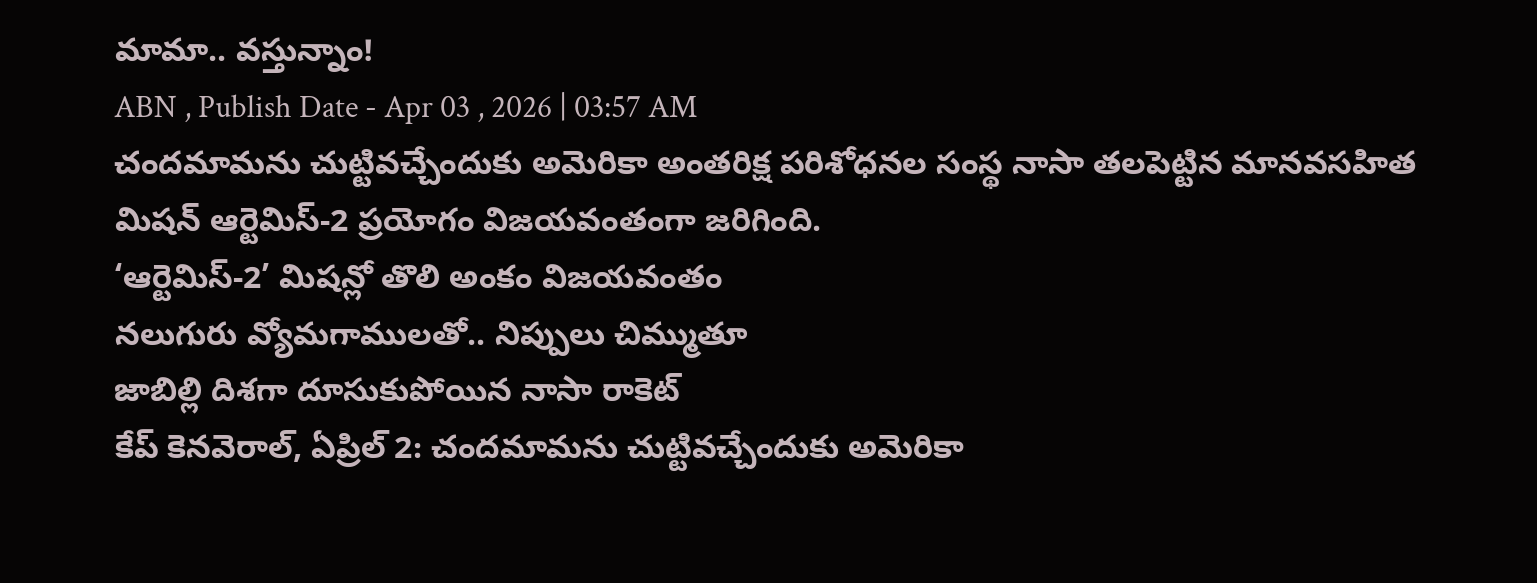మామా.. వస్తున్నాం!
ABN , Publish Date - Apr 03 , 2026 | 03:57 AM
చందమామను చుట్టివచ్చేందుకు అమెరికా అంతరిక్ష పరిశోధనల సంస్థ నాసా తలపెట్టిన మానవసహిత మిషన్ ఆర్టెమిస్-2 ప్రయోగం విజయవంతంగా జరిగింది.
‘ఆర్టెమిస్-2’ మిషన్లో తొలి అంకం విజయవంతం
నలుగురు వ్యోమగాములతో.. నిప్పులు చిమ్ముతూ
జాబిల్లి దిశగా దూసుకుపోయిన నాసా రాకెట్
కేప్ కెనవెరాల్, ఏప్రిల్ 2: చందమామను చుట్టివచ్చేందుకు అమెరికా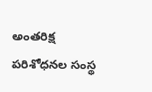అంతరిక్ష పరిశోధనల సంస్థ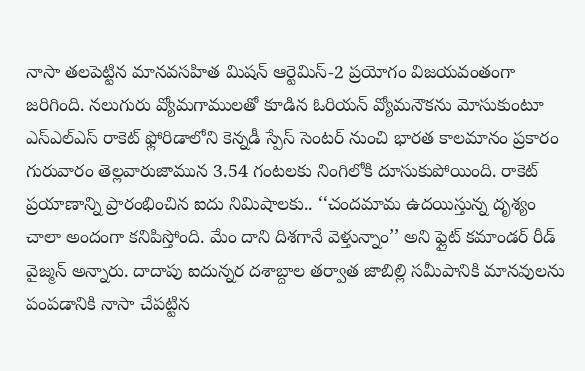నాసా తలపెట్టిన మానవసహిత మిషన్ ఆర్టెమిస్-2 ప్రయోగం విజయవంతంగా జరిగింది. నలుగురు వ్యోమగాములతో కూడిన ఓరియన్ వ్యోమనౌకను మోసుకుంటూ ఎస్ఎల్ఎస్ రాకెట్ ఫ్లోరిడాలోని కెన్నడీ స్పేస్ సెంటర్ నుంచి భారత కాలమానం ప్రకారం గురువారం తెల్లవారుజామున 3.54 గంటలకు నింగిలోకి దూసుకుపోయింది. రాకెట్ ప్రయాణాన్ని ప్రారంభించిన ఐదు నిమిషాలకు.. ‘‘చందమామ ఉదయిస్తున్న దృశ్యం చాలా అందంగా కనిపిస్తోంది. మేం దాని దిశగానే వెళ్తున్నాం’’ అని ఫ్లైట్ కమాండర్ రీడ్ వైజ్మన్ అన్నారు. దాదాపు ఐదున్నర దశాబ్దాల తర్వాత జాబిల్లి సమీపానికి మానవులను పంపడానికి నాసా చేపట్టిన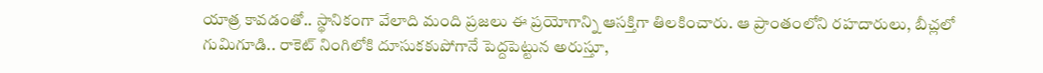యాత్ర కావడంతో.. స్థానికంగా వేలాది మంది ప్రజలు ఈ ప్రయోగాన్ని ఆసక్తిగా తిలకించారు. ఆ ప్రాంతంలోని రహదారులు, బీచ్లలో గుమిగూడి.. రాకెట్ నింగిలోకి దూసుకకుపోగానే పెద్దపెట్టున అరుస్తూ,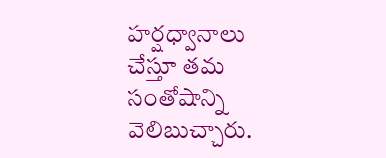హర్షధ్వానాలు చేస్తూ తమ సంతోషాన్ని వెలిబుచ్చారు.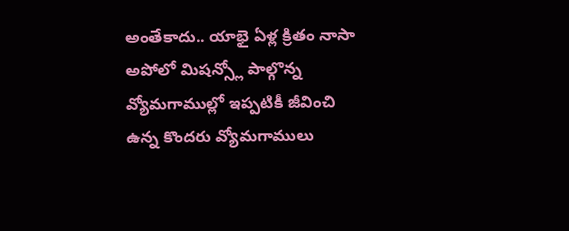అంతేకాదు.. యాభై ఏళ్ల క్రితం నాసా అపోలో మిషన్స్లో పాల్గొన్న వ్యోమగాముల్లో ఇప్పటికీ జీవించి ఉన్న కొందరు వ్యోమగాములు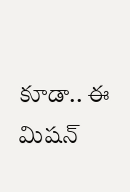కూడా.. ఈ మిషన్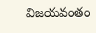విజయవంతం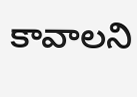కావాలని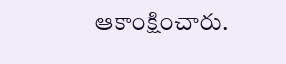ఆకాంక్షించారు.